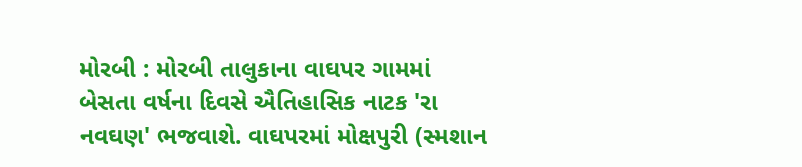મોરબી : મોરબી તાલુકાના વાઘપર ગામમાં બેસતા વર્ષના દિવસે ઐતિહાસિક નાટક 'રા નવઘણ' ભજવાશે. વાઘપરમાં મોક્ષપુરી (સ્મશાન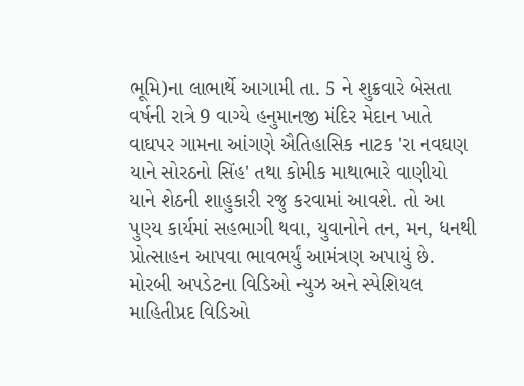ભૂમિ)ના લાભાર્થે આગામી તા. 5 ને શુક્રવારે બેસતા વર્ષની રાત્રે 9 વાગ્યે હનુમાનજી મંદિર મેદાન ખાતે વાઘપર ગામના આંગણે ઐતિહાસિક નાટક 'રા નવઘણ યાને સોરઠનો સિંહ' તથા કોમીક માથાભારે વાણીયો યાને શેઠની શાહુકારી રજુ કરવામાં આવશે. તો આ પુણ્ય કાર્યમાં સહભાગી થવા, યુવાનોને તન, મન, ધનથી પ્રોત્સાહન આપવા ભાવભર્યું આમંત્રણ અપાયું છે. મોરબી અપડેટના વિડિઓ ન્યુઝ અને સ્પેશિયલ માહિતીપ્રદ વિડિઓ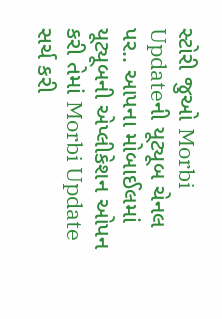સ્ટોરી જુઓ Morbi Updateની યૂટ્યૂબ ચેનલ પર.. આપના મોબાઈલમાં યૂટ્યૂબની એપ્લીકેશન ઓપન કરી તેમાં Morbi Update સર્ચ કરી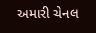અમારી ચેનલ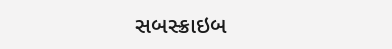સબસ્ક્રાઇબ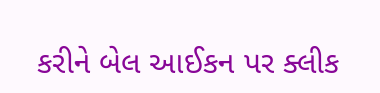કરીને બેલ આઈકન પર ક્લીક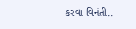કરવા વિનંતી..